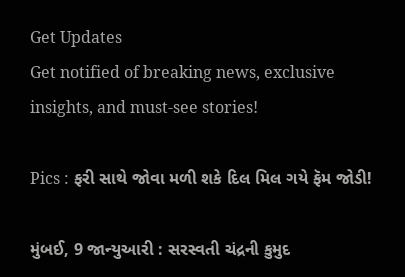Get Updates
Get notified of breaking news, exclusive insights, and must-see stories!

Pics : ફરી સાથે જોવા મળી શકે દિલ મિલ ગયે ફૅમ જોડી!

મુંબઈ, 9 જાન્યુઆરી : સરસ્વતી ચંદ્રની કુમુદ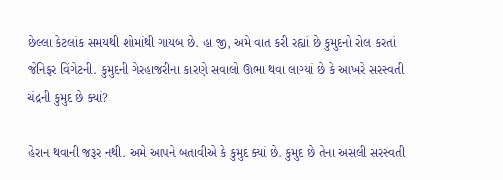છેલ્લા કેટલાંક સમયથી શોમાંથી ગાયબ છે. હા જી, અમે વાત કરી રહ્યાં છે કુમુદનો રોલ કરતાં જેનિફર વિંગેટની. કુમુદની ગેરહાજરીના કારણે સવાલો ઊભા થવા લાગ્યાં છે કે આખરે સરસ્વતી ચંદ્રની કુમુદ છે ક્યાં?

હેરાન થવાની જરૂર નથી. અમે આપને બતાવીએ કે કુમુદ ક્યાં છે. કુમુદ છે તેના અસલી સરસ્વતી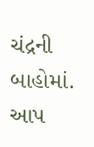ચંદ્રની બાહોમાં. આપ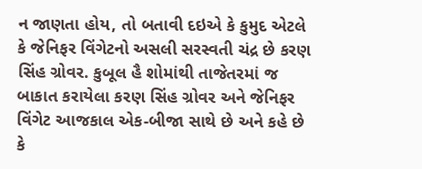ન જાણતા હોય, તો બતાવી દઇએ કે કુમુદ એટલે કે જેનિફર વિંગેટનો અસલી સરસ્વતી ચંદ્ર છે કરણ સિંહ ગ્રોવર. કુબૂલ હૈ શોમાંથી તાજેતરમાં જ બાકાત કરાયેલા કરણ સિંહ ગ્રોવર અને જેનિફર વિંગેટ આજકાલ એક-બીજા સાથે છે અને કહે છે કે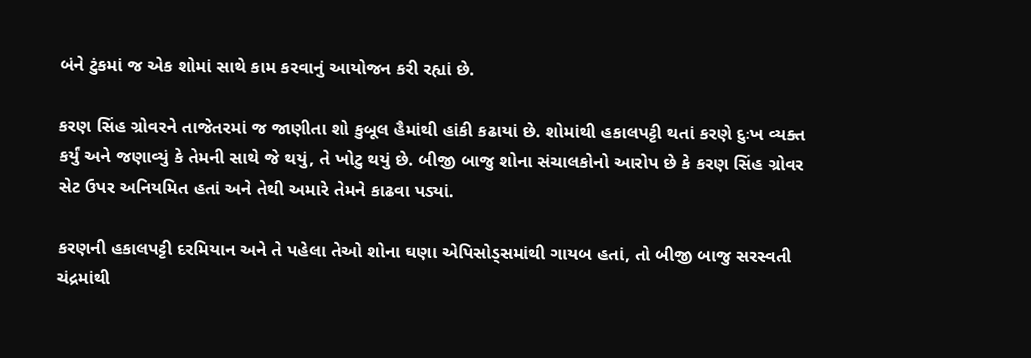બંને ટુંકમાં જ એક શોમાં સાથે કામ કરવાનું આયોજન કરી રહ્યાં છે.

કરણ સિંહ ગ્રોવરને તાજેતરમાં જ જાણીતા શો કુબૂલ હૈમાંથી હાંકી કઢાયાં છે. શોમાંથી હકાલપટ્ટી થતાં કરણે દુઃખ વ્યક્ત કર્યું અને જણાવ્યું કે તેમની સાથે જે થયું, તે ખોટુ થયું છે. બીજી બાજુ શોના સંચાલકોનો આરોપ છે કે કરણ સિંહ ગ્રોવર સેટ ઉપર અનિયમિત હતાં અને તેથી અમારે તેમને કાઢવા પડ્યાં.

કરણની હકાલપટ્ટી દરમિયાન અને તે પહેલા તેઓ શોના ઘણા એપિસોડ્સમાંથી ગાયબ હતાં, તો બીજી બાજુ સરસ્વતી ચંદ્રમાંથી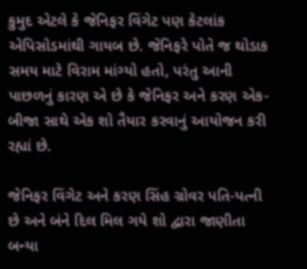કુમુદ એટલે કે જેનિફર વિંગેટ પણ કેટલાંક એપિસોડમાંથી ગાયબ છે. જેનિફરે પોતે જ થોડાક સમય માટે વિરામ માંગ્યો હતો, પરંતુ આની પાછળનું કારણ એ છે કે જેનિફર અને કરણ એક-બીજા સાથે એક શો તૈયાર કરવાનું આયોજન કરી રહ્યાં છે.

જેનિફર વિંગેટ અને કરણ સિંહ ગ્રોવર પતિ-પત્ની છે અને બંને દિલ મિલ ગયે શો દ્વારા જાણીતા બન્યા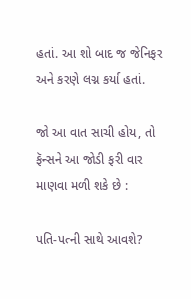હતાં. આ શો બાદ જ જેનિફર અને કરણે લગ્ન કર્યા હતાં.

જો આ વાત સાચી હોય, તો ફૅન્સને આ જોડી ફરી વાર માણવા મળી શકે છે :

પતિ-પત્ની સાથે આવશે?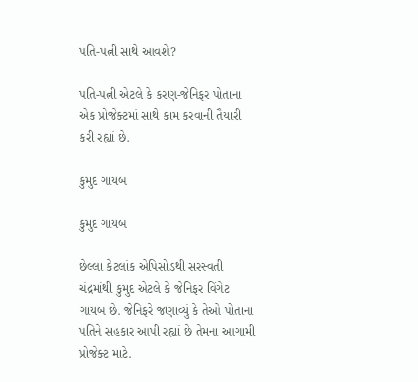પતિ-પત્ની સાથે આવશે?

પતિ-પત્ની એટલે કે કરણ-જેનિફર પોતાના એક પ્રોજેક્ટમાં સાથે કામ કરવાની તૈયારી કરી રહ્યાં છે.

કુમુદ ગાયબ

કુમુદ ગાયબ

છેલ્લા કેટલાંક એપિસોડથી સરસ્વતી ચંદ્રમાંથી કુમુદ એટલે કે જેનિફર વિંગેટ ગાયબ છે. જેનિફરે જણાવ્યું કે તેઓ પોતાના પતિને સહકાર આપી રહ્યાં છે તેમના આગામી પ્રોજેક્ટ માટે.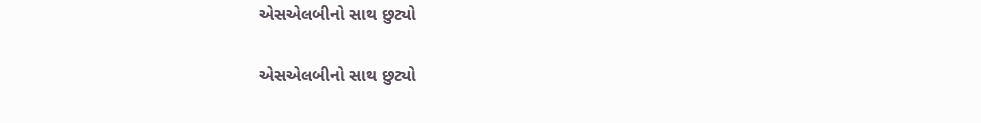એસએલબીનો સાથ છુટ્યો

એસએલબીનો સાથ છુટ્યો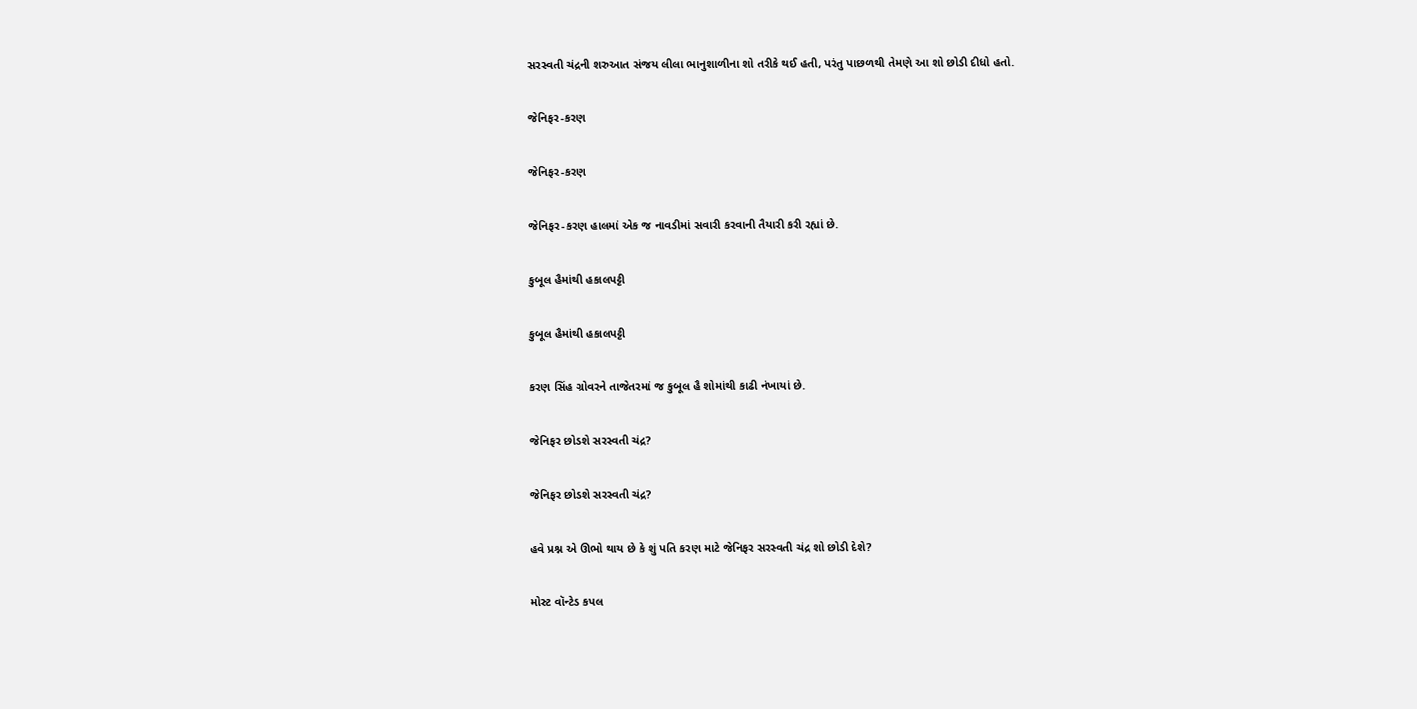સરસ્વતી ચંદ્રની શરુઆત સંજય લીલા ભાનુશાળીના શો તરીકે થઈ હતી, પરંતુ પાછળથી તેમણે આ શો છોડી દીધો હતો.

જેનિફર-કરણ

જેનિફર-કરણ

જેનિફર-કરણ હાલમાં એક જ નાવડીમાં સવારી કરવાની તૈયારી કરી રહ્યાં છે.

કુબૂલ હૈમાંથી હકાલપટ્ટી

કુબૂલ હૈમાંથી હકાલપટ્ટી

કરણ સિંહ ગ્રોવરને તાજેતરમાં જ કુબૂલ હૈ શોમાંથી કાઢી નંખાયાં છે.

જેનિફર છોડશે સરસ્વતી ચંદ્ર?

જેનિફર છોડશે સરસ્વતી ચંદ્ર?

હવે પ્રશ્ન એ ઊભો થાય છે કે શું પતિ કરણ માટે જેનિફર સરસ્વતી ચંદ્ર શો છોડી દેશે?

મોસ્ટ વૉન્ટેડ કપલ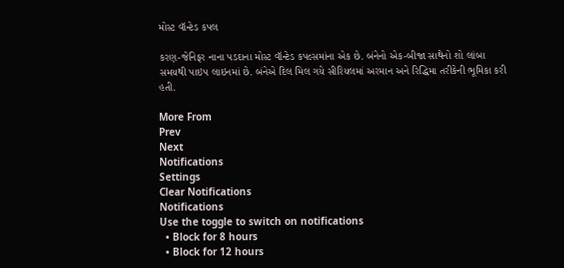મોસ્ટ વૉન્ટેડ કપલ

કરણ-જેનિફર નાના પડદાના મોસ્ટ વૉન્ટેડ કપલ્સમાંના એક છે. બંનેનો એક-બીજા સાથેનો શો લાંબા સમયથી પાઇપ લાઇનમાં છે. બંનેએ દિલ મિલ ગયે સીરિયલમાં અરમાન અને રિદ્ધિમા તરીકેની ભૂમિકા કરી હતી.

More From
Prev
Next
Notifications
Settings
Clear Notifications
Notifications
Use the toggle to switch on notifications
  • Block for 8 hours
  • Block for 12 hours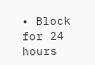• Block for 24 hours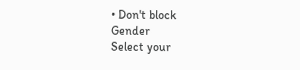• Don't block
Gender
Select your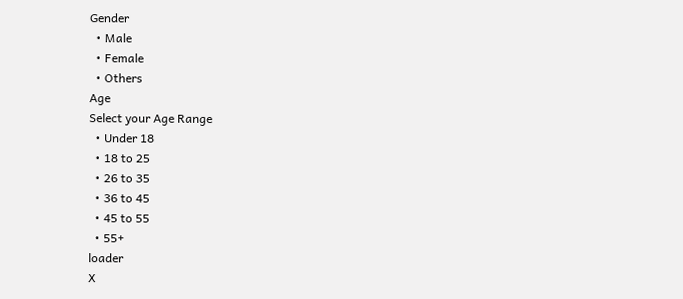Gender
  • Male
  • Female
  • Others
Age
Select your Age Range
  • Under 18
  • 18 to 25
  • 26 to 35
  • 36 to 45
  • 45 to 55
  • 55+
loader
X